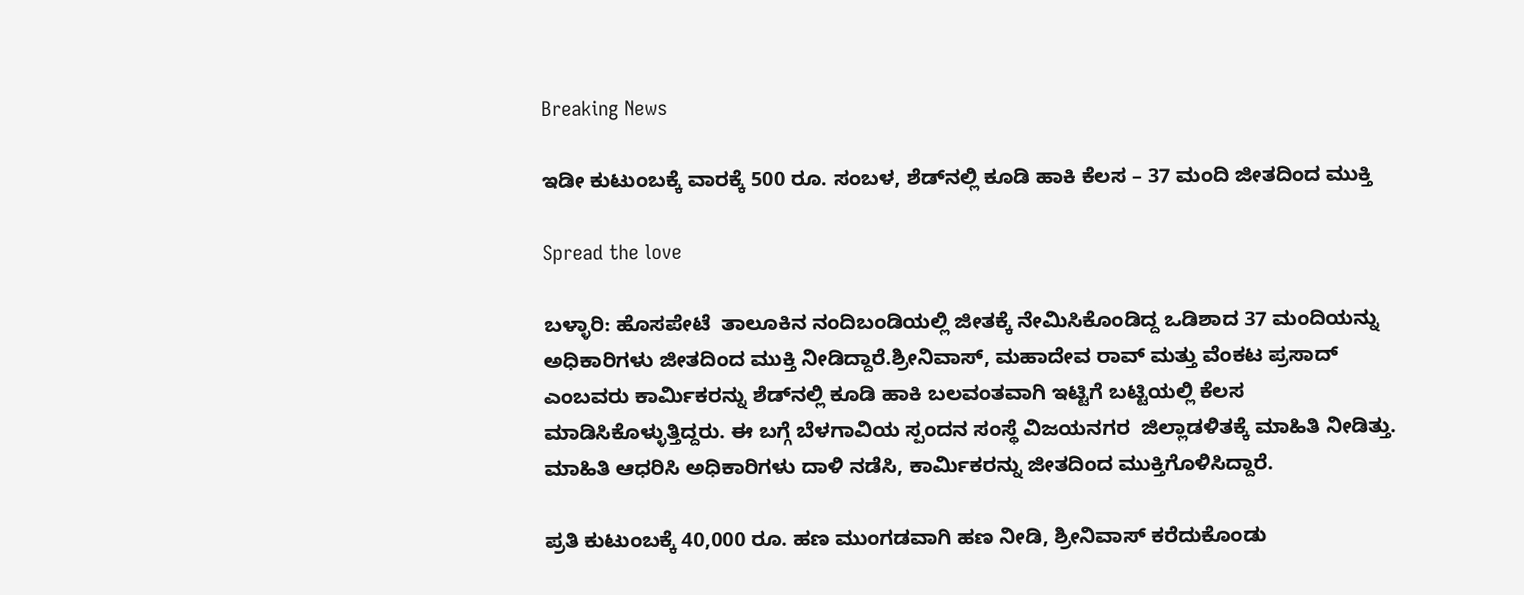Breaking News

ಇಡೀ ಕುಟುಂಬಕ್ಕೆ ವಾರಕ್ಕೆ 500 ರೂ. ಸಂಬಳ, ಶೆಡ್‌ನಲ್ಲಿ ಕೂಡಿ ಹಾಕಿ ಕೆಲಸ – 37 ಮಂದಿ ಜೀತದಿಂದ ಮುಕ್ತಿ

Spread the love

ಬಳ್ಳಾರಿ: ಹೊಸಪೇಟೆ  ತಾಲೂಕಿನ ನಂದಿಬಂಡಿಯಲ್ಲಿ ಜೀತಕ್ಕೆ ನೇಮಿಸಿಕೊಂಡಿದ್ದ ಒಡಿಶಾದ 37 ಮಂದಿಯನ್ನು ಅಧಿಕಾರಿಗಳು ಜೀತದಿಂದ ಮುಕ್ತಿ ನೀಡಿದ್ದಾರೆ.ಶ್ರೀನಿವಾಸ್, ಮಹಾದೇವ ರಾವ್ ಮತ್ತು ವೆಂಕಟ ಪ್ರಸಾದ್ ಎಂಬವರು ಕಾರ್ಮಿಕರನ್ನು ಶೆಡ್‌ನಲ್ಲಿ ಕೂಡಿ ಹಾಕಿ ಬಲವಂತವಾಗಿ ಇಟ್ಟಿಗೆ ಬಟ್ಟಿಯಲ್ಲಿ ಕೆಲಸ ಮಾಡಿಸಿಕೊಳ್ಳುತ್ತಿದ್ದರು. ಈ ಬಗ್ಗೆ ಬೆಳಗಾವಿಯ ಸ್ಪಂದನ ಸಂಸ್ಥೆ ವಿಜಯನಗರ  ಜಿಲ್ಲಾಡಳಿತಕ್ಕೆ ಮಾಹಿತಿ ನೀಡಿತ್ತು. ಮಾಹಿತಿ ಆಧರಿಸಿ ಅಧಿಕಾರಿಗಳು ದಾಳಿ ನಡೆಸಿ, ಕಾರ್ಮಿಕರನ್ನು ಜೀತದಿಂದ ಮುಕ್ತಿಗೊಳಿಸಿದ್ದಾರೆ.

ಪ್ರತಿ ಕುಟುಂಬಕ್ಕೆ 40,000 ರೂ. ಹಣ ಮುಂಗಡವಾಗಿ ಹಣ ನೀಡಿ, ಶ್ರೀನಿವಾಸ್‌ ಕರೆದುಕೊಂಡು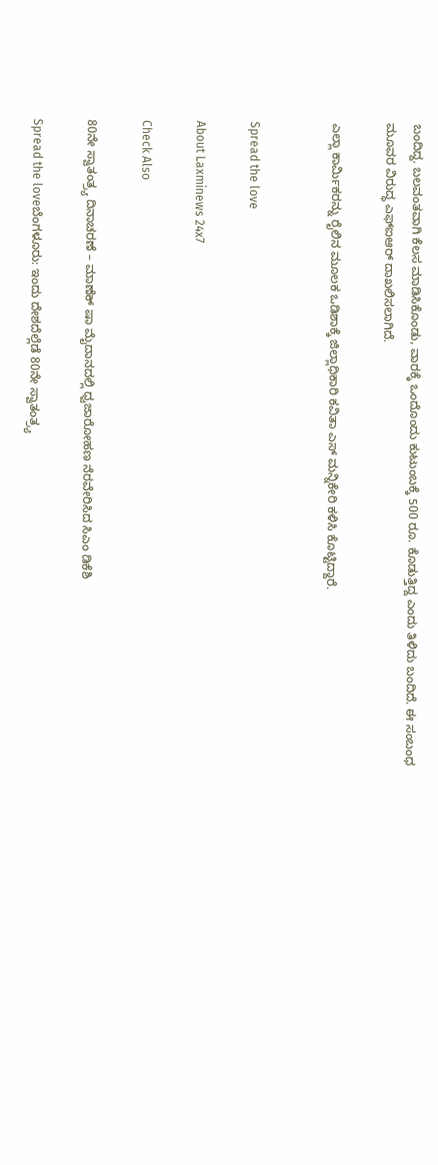ಬಂದಿದ್ದ. ಬಲವಂತವಾಗಿ ಕೆಲಸ ಮಾಡಿಸಿಕೊಂಡು, ವಾರಕ್ಕೆ ಒಂದೊಂದು ಕುಟುಂಬಕ್ಕೆ 500 ರೂ. ಕೊಡುತ್ತಿದ್ದ ಎಂದು ತಿಳಿದು ಬಂದಿದೆ. ಈ ಸಂಬಂಧ ಮೂವರ ವಿರುದ್ಧ ಎಫ್‌ಐಆರ್‌ ದಾಖಲಿಸಲಾಗಿದೆ.

ಎಲ್ಲಾ ಕಾರ್ಮಿಕರನ್ನು ರೈಲಿನ ಮೂಲಕ ಒಡಿಶಾಕ್ಕೆ ಜಿಲ್ಲಾಧಿಕಾರಿ ಕವಿತಾ ಎಸ್ ಮನ್ನಿಕೇರಿ ಕಳಿಸಿ ಕೊಟ್ಟಿದ್ದಾರೆ.


Spread the love

About Laxminews 24x7

Check Also

80ನೇ ಸ್ವಾತಂತ್ರ‍್ಯ ದಿನಾಚರಣೆ – ಮಾಣೆಕ್ ಷಾ ಮೈದಾನದಲ್ಲಿ ಧ್ವಜಾರೋಹಣ ನೆರವೇರಿಸಿದ ಸಿಎಂ ಡಿಕೆಶಿ

Spread the loveಬೆಂಗಳೂರು: ಇಂದು ದೇಶದೆಲ್ಲೆಡೆ 80ನೇ ಸ್ವಾತಂತ್ರ‍್ಯ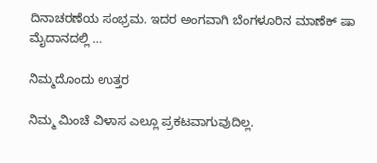ದಿನಾಚರಣೆಯ ಸಂಭ್ರಮ. ಇದರ ಅಂಗವಾಗಿ ಬೆಂಗಳೂರಿನ ಮಾಣೆಕ್ ಷಾ ಮೈದಾನದಲ್ಲಿ …

ನಿಮ್ಮದೊಂದು ಉತ್ತರ

ನಿಮ್ಮ ಮಿಂಚೆ ವಿಳಾಸ ಎಲ್ಲೂ ಪ್ರಕಟವಾಗುವುದಿಲ್ಲ.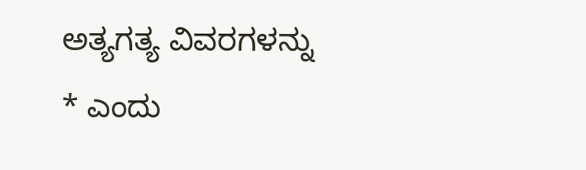ಅತ್ಯಗತ್ಯ ವಿವರಗಳನ್ನು * ಎಂದು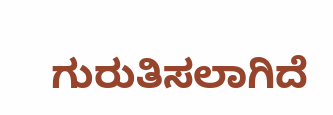ಗುರುತಿಸಲಾಗಿದೆ